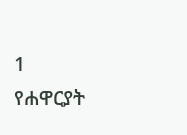1
የሐዋርያት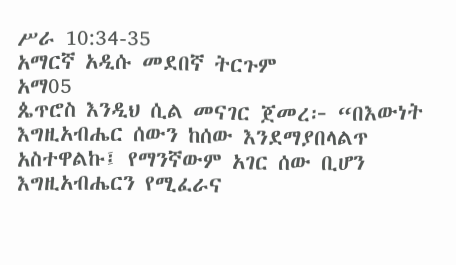ሥራ 10:34-35
አማርኛ አዲሱ መደበኛ ትርጉም
አማ05
ጴጥሮስ እንዲህ ሲል መናገር ጀመረ፦ “በእውነት እግዚአብሔር ሰውን ከሰው እንደማያበላልጥ አስተዋልኩ፤ የማንኛውም አገር ሰው ቢሆን እግዚአብሔርን የሚፈራና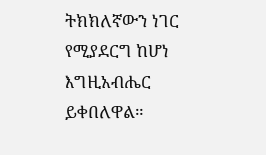ትክክለኛውን ነገር የሚያደርግ ከሆነ እግዚአብሔር ይቀበለዋል።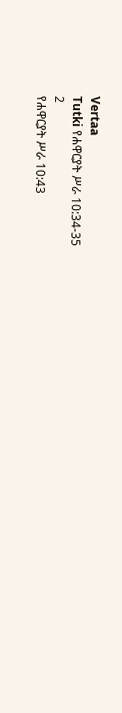Vertaa
Tutki የሐዋርያት ሥራ 10:34-35
2
የሐዋርያት ሥራ 10:43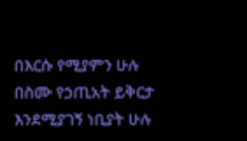በእርሱ የሚያምን ሁሉ በስሙ የኃጢአት ይቅርታ እንደሚያገኝ ነቢያት ሁሉ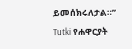ይመሰክሩለታል።”
Tutki የሐዋርያት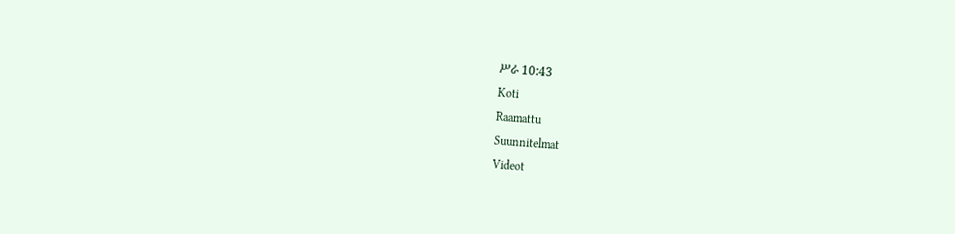ሥራ 10:43
Koti
Raamattu
Suunnitelmat
Videot